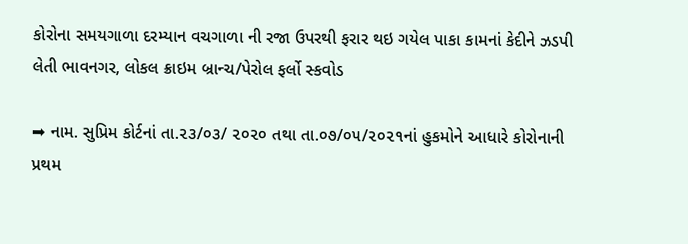કોરોના સમયગાળા દરમ્યાન વચગાળા ની રજા ઉપરથી ફરાર થઇ ગયેલ પાકા કામનાં કેદીને ઝડપી લેતી ભાવનગર, લોકલ ક્રાઇમ બ્રાન્ચ/પેરોલ ફર્લો સ્કવોડ

➡ નામ. સુપ્રિમ કોર્ટનાં તા.૨૩/૦૩/ ૨૦૨૦ તથા તા.૦૭/૦૫/૨૦૨૧નાં હુકમોને આધારે કોરોનાની પ્રથમ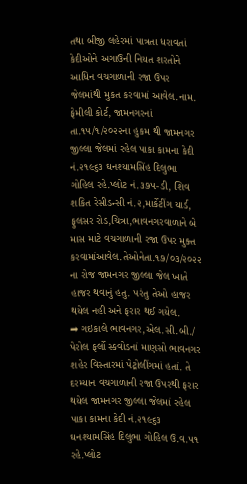તથા બીજી લહેરમાં પાત્રતા ધરાવતાં કેદીઓને અગાઉની નિયત શરતોને આધિન વચગાળાની રજા ઉપર જેલમાંથી મુકત કરવામાં આવેલ.નામ. ફેમીલી કોર્ટ, જામનગરનાં તા.૧૫/૧/૨૦૨૨ના હુકમ થી જામનગર જીલ્લા જેલમાં રહેલ પાકા કામના કેદી નં.૨૧૯૬૩ ઘનશ્યામસિંહ દિલુભા ગોહિલ રહે.પ્લોટ નં.૩૭૫-ડી, શિવ શકિત રેસીડન્સી નં.૨,માર્કેટીંગ યાર્ડ, ફુલસર રોડ,ચિત્રા,ભાવનગરવાળાને બે માસ માટે વચગાળાની રજા ઉપર મુક્ત કરવામાંઆવેલ.તેઓનેતા.૧૭/૦૩/૨૦૨૨ ના રોજ જામનગર જીલ્લા જેલ ખાતે હાજર થવાનું હતુ. પરંતુ તેઓ હાજર થયેલ નહી અને ફરાર થઈ ગયેલ.
➡ ગઇકાલે ભાવનગર,એલ.સી.બી./ પેરોલ ફર્લો સ્કવોડનાં માણસો ભાવનગર શહેર વિસ્તારમાં પેટ્રોલીંગમાં હતાં. તે દરમ્યાન વચગાળાની રજા ઉપરથી ફરાર થયેલ જામનગર જીલ્લા જેલમાં રહેલ પાકા કામના કેદી નં.૨૧૯૬૩ ઘનશ્યામસિંહ દિલુભા ગોહિલ ઉ.વ.૫૧ રહે.પ્લોટ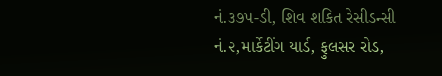નં.૩૭૫-ડી, શિવ શકિત રેસીડન્સી નં.૨,માર્કેટીંગ યાર્ડ, ફુલસર રોડ,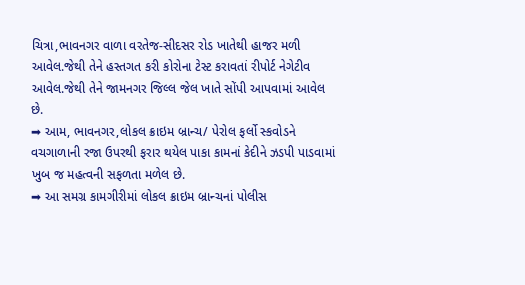ચિત્રા,ભાવનગર વાળા વરતેજ-સીદસર રોડ ખાતેથી હાજર મળી આવેલ.જેથી તેને હસ્તગત કરી કોરોના ટેસ્ટ કરાવતાં રીપોર્ટ નેગેટીવ આવેલ.જેથી તેને જામનગર જિલ્લ જેલ ખાતે સોંપી આપવામાં આવેલ છે.
➡ આમ, ભાવનગર,લોકલ ક્રાઇમ બ્રાન્ચ/ પેરોલ ફર્લો સ્કવોડને વચગાળાની રજા ઉપરથી ફરાર થયેલ પાકા કામનાં કેદીને ઝડપી પાડવામાં ખુબ જ મહત્વની સફળતા મળેલ છે.
➡ આ સમગ્ર કામગીરીમાં લોકલ ક્રાઇમ બ્રાન્ચનાં પોલીસ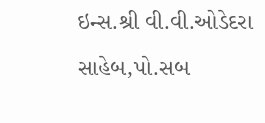ઇન્સ.શ્રી વી.વી.ઓડેદરા સાહેબ,પો.સબ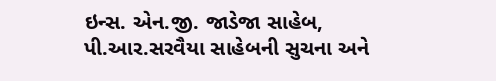ઇન્સ. એન.જી. જાડેજા સાહેબ, પી.આર.સરવૈયા સાહેબની સુચના અને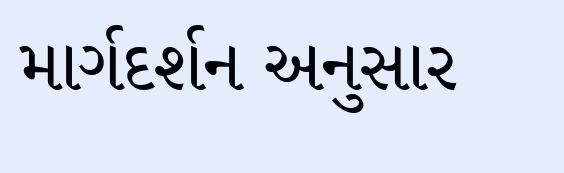માર્ગદર્શન અનુસાર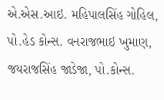એ.એસ.આઇ. મહિપાલસિંહ ગોહિલ, પો.હેડ કોન્સ. વનરાજભાઇ ખુમાણ, જયરાજસિંહ જાડેજા, પો.કોન્સ.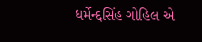ધર્મેન્દ્દસિંહ ગોહિલ એ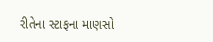રીતેના સ્ટાફના માણસો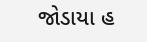જોડાયા હ